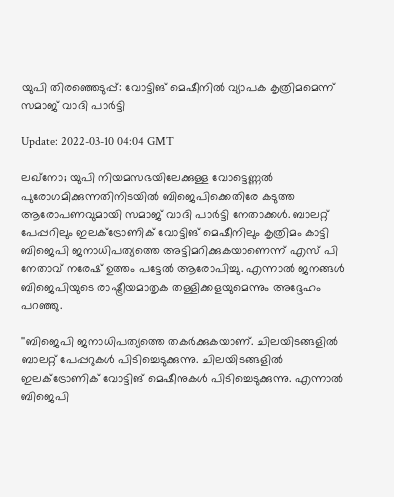യുപി തിരഞ്ഞെടുപ്പ്: വോട്ടിങ് മെഷീനില്‍ വ്യാപക കൃത്രിമമെന്ന് സമാജ് വാദി പാര്‍ട്ടി

Update: 2022-03-10 04:04 GMT

ലഖ്‌നോ; യുപി നിയമസഭയിലേക്കുള്ള വോട്ടെണ്ണല്‍ പുരോഗമിക്കുന്നതിനിടയില്‍ ബിജെപിക്കെതിരേ കടുത്ത ആരോപണവുമായി സമാജ് വാദി പാര്‍ട്ടി നേതാക്കള്‍. ബാലറ്റ് പേപ്പറിലും ഇലക്ട്രോണിക് വോട്ടിങ് മെഷീനിലും കൃത്രിമം കാട്ടി ബിജെപി ജനാധിപത്യത്തെ അട്ടിമറിക്കുകയാണെന്ന് എസ് പി നേതാവ് നരേഷ് ഉത്തം പട്ടേല്‍ ആരോപിച്ചു. എന്നാല്‍ ജനങ്ങള്‍ ബിജെപിയുടെ രാഷ്ട്രീയമാതൃക തള്ളിക്കളയുമെന്നും അദ്ദേഹം പറഞ്ഞു.

''ബിജെപി ജനാധിപത്യത്തെ തകര്‍ക്കുകയാണ്. ചിലയിടങ്ങളില്‍ ബാലറ്റ് പേപ്പറുകള്‍ പിടിച്ചെടുക്കുന്നു. ചിലയിടങ്ങളില്‍ ഇലക്ട്രോണിക് വോട്ടിങ് മെഷീനുകള്‍ പിടിച്ചെടുക്കുന്നു. എന്നാല്‍ ബിജെപി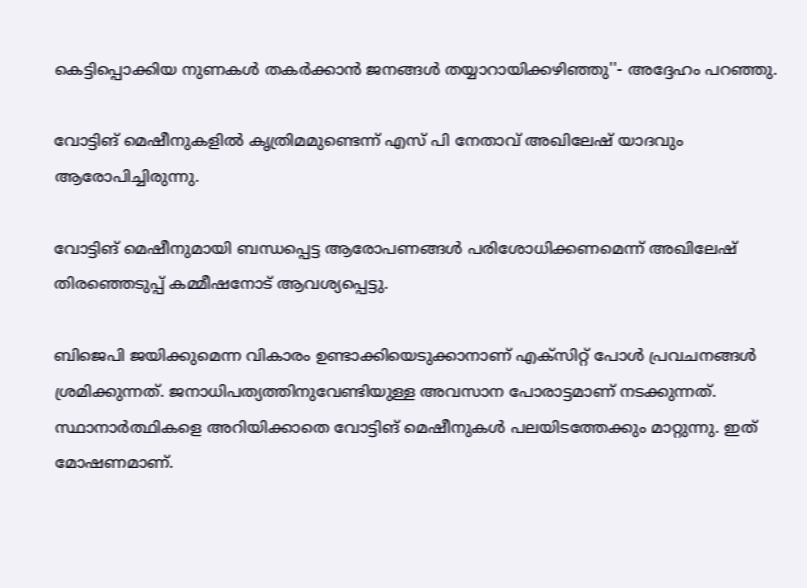കെട്ടിപ്പൊക്കിയ നുണകള്‍ തകര്‍ക്കാന്‍ ജനങ്ങള്‍ തയ്യാറായിക്കഴിഞ്ഞു''- അദ്ദേഹം പറഞ്ഞു.

വോട്ടിങ് മെഷീനുകളില്‍ കൃത്രിമമുണ്ടെന്ന് എസ് പി നേതാവ് അഖിലേഷ് യാദവും ആരോപിച്ചിരുന്നു.

വോട്ടിങ് മെഷീനുമായി ബന്ധപ്പെട്ട ആരോപണങ്ങള്‍ പരിശോധിക്കണമെന്ന് അഖിലേഷ് തിരഞ്ഞെടുപ്പ് കമ്മീഷനോട് ആവശ്യപ്പെട്ടു.

ബിജെപി ജയിക്കുമെന്ന വികാരം ഉണ്ടാക്കിയെടുക്കാനാണ് എക്‌സിറ്റ് പോള്‍ പ്രവചനങ്ങള്‍ ശ്രമിക്കുന്നത്. ജനാധിപത്യത്തിനുവേണ്ടിയുള്ള അവസാന പോരാട്ടമാണ് നടക്കുന്നത്. സ്ഥാനാര്‍ത്ഥികളെ അറിയിക്കാതെ വോട്ടിങ് മെഷീനുകള്‍ പലയിടത്തേക്കും മാറ്റുന്നു. ഇത് മോഷണമാണ്.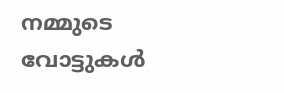നമ്മുടെ വോട്ടുകള്‍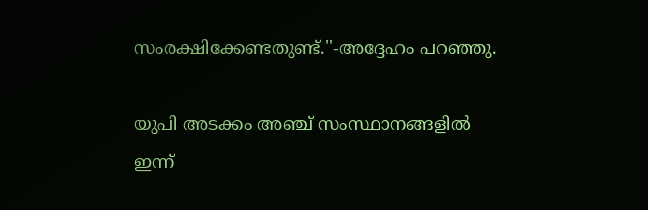സംരക്ഷിക്കേണ്ടതുണ്ട്.''-അദ്ദേഹം പറഞ്ഞു.

യുപി അടക്കം അഞ്ച് സംസ്ഥാനങ്ങളില്‍ ഇന്ന്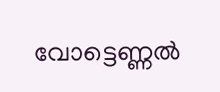വോട്ടെണ്ണല്‍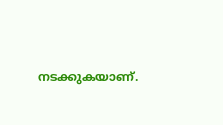നടക്കുകയാണ്.